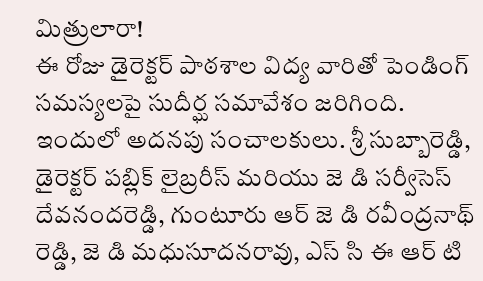మిత్రులారా!
ఈ రోజు డైరెక్టర్ పాఠశాల విద్య వారితో పెండింగ్ సమస్యలపై సుదీర్ఘ సమావేశం జరిగింది.
ఇందులో అదనపు సంచాలకులు. శ్రీ సుబ్బారెడ్డి, డైరెక్టర్ పబ్లిక్ లైబ్రరీస్ మరియు జె డి సర్వీసెస్ దేవనందరెడ్డి, గుంటూరు ఆర్ జె డి రవీంద్రనాథ్ రెడ్డి, జె డి మధుసూదనరావు, ఎస్ సి ఈ ఆర్ టి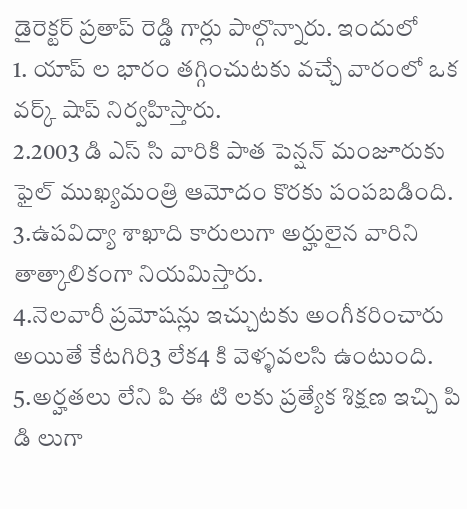డైరెక్టర్ ప్రతాప్ రెడ్డి గార్లు పాల్గొన్నారు. ఇందులో
1. యాప్ ల భారం తగ్గించుటకు వచ్చే వారంలో ఒక వర్క్ షాప్ నిర్వహిస్తారు.
2.2003 డి ఎస్ సి వారికి పాత పెన్షన్ మంజూరుకు ఫైల్ ముఖ్యమంత్రి ఆమోదం కొరకు పంపబడింది.
3.ఉపవిద్యా శాఖాది కారులుగా అర్హులైన వారిని తాత్కాలికంగా నియమిస్తారు.
4.నెలవారీ ప్రమోషన్లు ఇచ్చుటకు అంగీకరించారు అయితే కేటగిరి3 లేక4 కి వెళ్ళవలసి ఉంటుంది.
5.అర్హతలు లేని పి ఈ టి లకు ప్రత్యేక శిక్షణ ఇచ్చి పి డి లుగా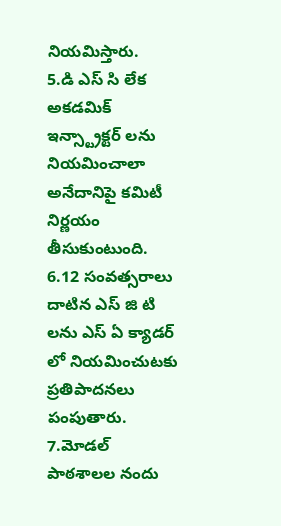నియమిస్తారు.
5.డి ఎస్ సి లేక అకడమిక్ ఇన్స్ట్రాక్టర్ లను నియమించాలా అనేదానిపై కమిటీ నిర్ణయం తీసుకుంటుంది.
6.12 సంవత్సరాలు దాటిన ఎస్ జి టి లను ఎస్ ఏ క్యాడర్ లో నియమించుటకు ప్రతిపాదనలు పంపుతారు.
7.మోడల్ పాఠశాలల నందు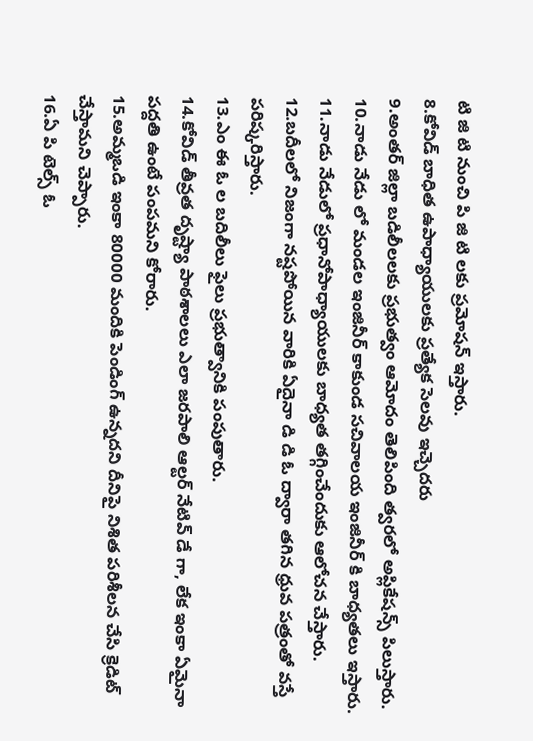టి జి టి నుంచి పి జి టి లకు ప్రమోషన్ ఇస్తారు.
8.కోవిడ్ బాధిత ఉపాధ్యాయులకు ప్రత్యేక సెలవు ఇచ్చెదరు
9.అంతర్ జిల్లా బడిలీలలకు ప్రభుత్వం ఆమోదం తెలిపింది త్వరలో అప్లికేషన్స్ పిలుస్తారు.
10.నాడు నేడు లో మండల ఇంజినీర్ కాకుండ సచివాలయ ఇంజినీర్ కి బాధ్యతలు ఇస్తారు.
11.నాడు నేడులో ప్రధానోపాధ్యాయులకు బాధ్యత తగ్గించేందుకు ఆలోచన చేస్తారు.
12.బదీలలో నిజంగా నష్టపోయిన వారికి ఏదైనా డి డి ఓ ద్వారా తగిన ధ్రువ పత్రంతో వస్తే పరిష్కరిస్తారు.
13.ఎం ఈ ఓ ల బదిలీలు ఫైలు ప్రభుత్వానికి పంపుతారు.
14.కోవిడ్ తీవ్రత దృష్ట్యా పాఠశాలలు ఎలా జరపాలి ఆల్టర్ నేటివ్ డే గా, లేక ఇంకా ఏమైనా పద్దతి ఉంటే పంపమని కోరారు.
15.అమ్మఒడి ఇంకా 80000 మందికి పెండింగ్ ఉన్నదని దీనిపై నిశిత పరిశీలన చేసి క్రెడిట్ చేస్తామని చెప్పారు.
16.ఏ పి టెల్స్ ఓ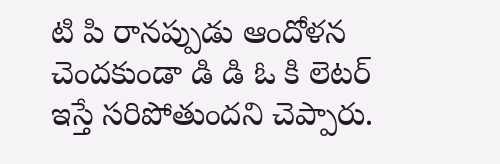టి పి రానప్పుడు ఆందోళన చెందకుండా డి డి ఓ కి లెటర్ ఇస్తే సరిపోతుందని చెప్పారు.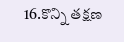16.కొన్ని తక్షణ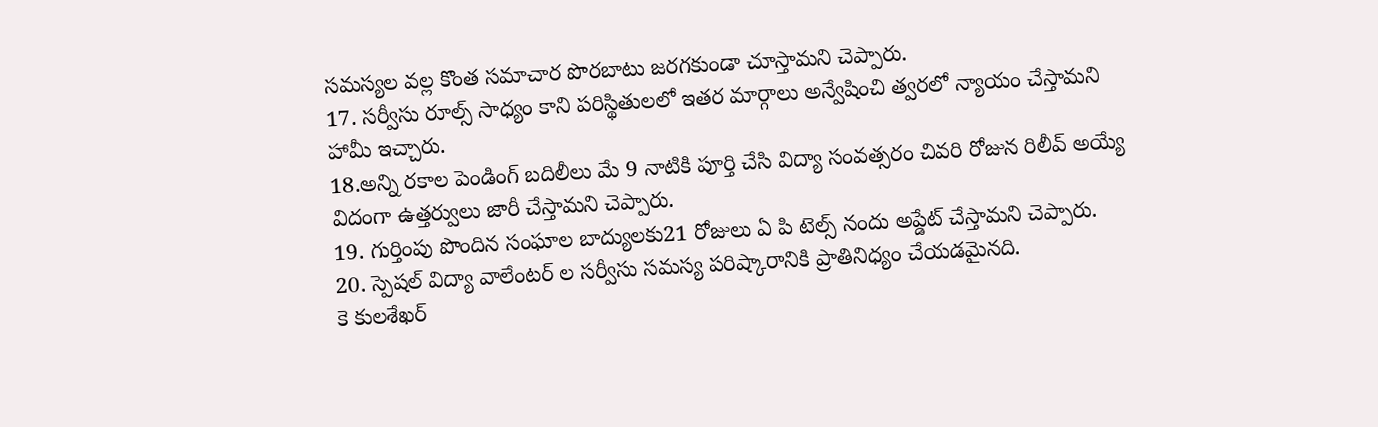సమస్యల వల్ల కొంత సమాచార పొరబాటు జరగకుండా చూస్తామని చెప్పారు.
17. సర్వీసు రూల్స్ సాధ్యం కాని పరిస్థితులలో ఇతర మార్గాలు అన్వేషించి త్వరలో న్యాయం చేస్తామని హామీ ఇచ్చారు.
18.అన్ని రకాల పెండింగ్ బదిలీలు మే 9 నాటికి పూర్తి చేసి విద్యా సంవత్సరం చివరి రోజున రిలీవ్ అయ్యే విదంగా ఉత్తర్వులు జారీ చేస్తామని చెప్పారు.
19. గుర్తింపు పొందిన సంఘాల బాద్యులకు21 రోజులు ఏ పి టెల్స్ నందు అప్డేట్ చేస్తామని చెప్పారు.
20. స్పెషల్ విద్యా వాలేంటర్ ల సర్వీసు సమస్య పరిష్కారానికి ప్రాతినిధ్యం చేయడమైనది.
కె కులశేఖర్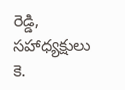రెడ్డి, సహాధ్యక్షులు
కె.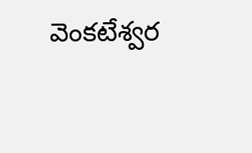వెంకటేశ్వర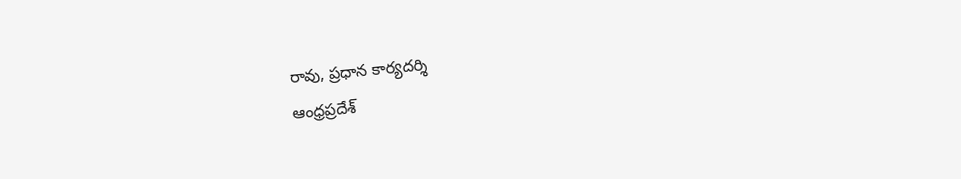రావు, ప్రధాన కార్యదర్శి
ఆంధ్రప్రదేశ్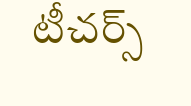టీచర్స్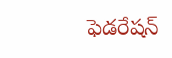ఫెడరేషన్